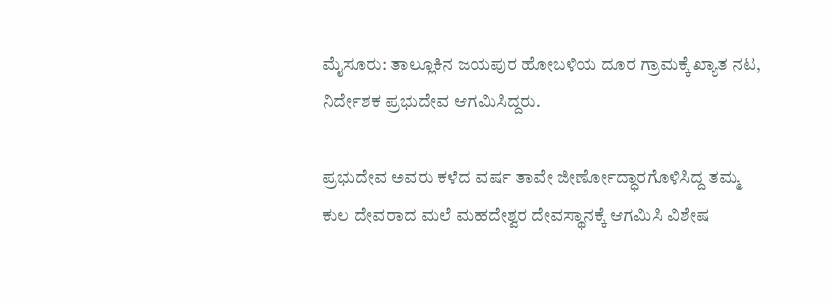ಮೈಸೂರು: ತಾಲ್ಲೂಕಿನ ಜಯಪುರ ಹೋಬಳಿಯ ದೂರ ಗ್ರಾಮಕ್ಕೆ ಖ್ಯಾತ ನಟ, ನಿರ್ದೇಶಕ ಪ್ರಭುದೇವ ಆಗಮಿಸಿದ್ದರು.

ಪ್ರಭುದೇವ ಅವರು ಕಳೆದ ವರ್ಷ ತಾವೇ ಜೀರ್ಣೋದ್ಧಾರಗೊಳಿಸಿದ್ದ ತಮ್ಮ ಕುಲ ದೇವರಾದ ಮಲೆ ಮಹದೇಶ್ವರ ದೇವಸ್ಥಾನಕ್ಕೆ ಆಗಮಿಸಿ ವಿಶೇಷ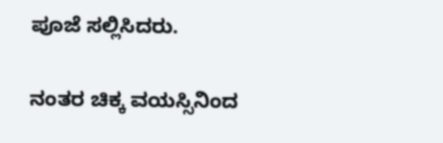ಪೂಜೆ ಸಲ್ಲಿಸಿದರು.

ನಂತರ ಚಿಕ್ಕ ವಯಸ್ಸಿನಿಂದ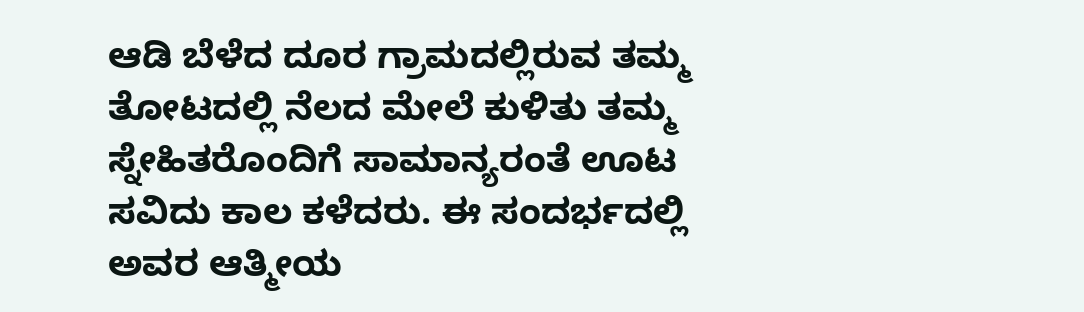ಆಡಿ ಬೆಳೆದ ದೂರ ಗ್ರಾಮದಲ್ಲಿರುವ ತಮ್ಮ ತೋಟದಲ್ಲಿ ನೆಲದ ಮೇಲೆ ಕುಳಿತು ತಮ್ಮ ಸ್ನೇಹಿತರೊಂದಿಗೆ ಸಾಮಾನ್ಯರಂತೆ ಊಟ ಸವಿದು ಕಾಲ ಕಳೆದರು. ಈ ಸಂದರ್ಭದಲ್ಲಿ ಅವರ ಆತ್ಮೀಯ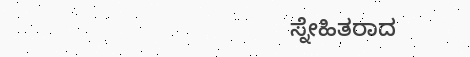ಸ್ನೇಹಿತರಾದ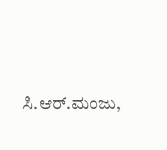ಸಿ.ಆರ್.ಮಂಜು,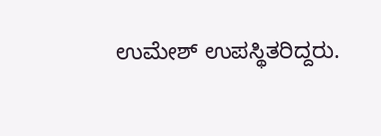ಉಮೇಶ್ ಉಪಸ್ಥಿತರಿದ್ದರು.